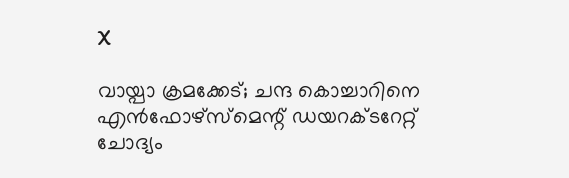X

വായ്പാ ക്രമക്കേട്; ചന്ദ കൊച്ചാറിനെ എന്‍ഫോഴ്സ്മെന്റ് ഡയറക്ടറേറ്റ് ചോദ്യം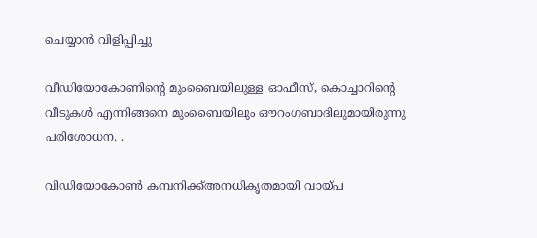ചെയ്യാൻ വിളിപ്പിച്ചു

വീഡിയോകോണിന്റെ മുംബൈയിലുള്ള ഓഫീസ്, കൊച്ചാറിന്റെ വീടുകള്‍ എന്നിങ്ങനെ മുംബൈയിലും ഔറംഗബാദിലുമായിരുന്നു പരിശോധന. .

വിഡിയോകോൺ കമ്പനിക്ക്അനധികൃതമായി വായ്പ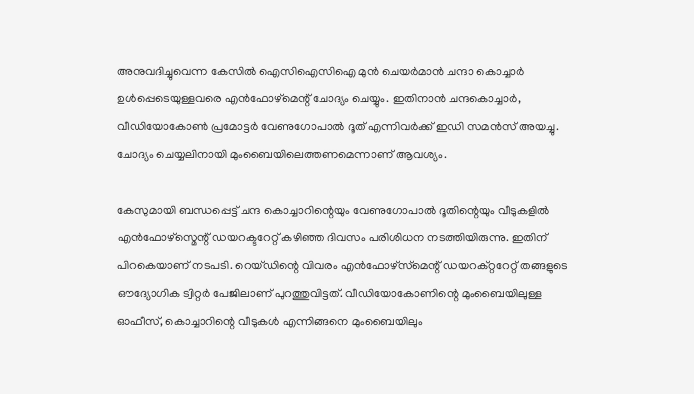അനുവദിച്ചുവെന്ന കേസിൽ ഐസിഐസിഐ മുൻ ചെയർമാന്‍ ചന്ദാ കൊച്ചാർ ഉൾപ്പെടെയുള്ളവരെ എൻഫോഴ്മെന്റ് ചോദ്യം ചെയ്യും. ഇതിനാൻ ചന്ദകൊച്ചാർ, വീഡിയോകോൺ പ്രമോട്ടർ വേണുഗോപാൽ ദൂത് എന്നിവർക്ക് ഇഡി സമൻസ് അയച്ചു. ചോദ്യം ചെയ്യലിനായി മുംബൈയിലെത്തണമെന്നാണ് ആവശ്യം.

കേസുമായി ബന്ധപ്പെട്ട് ചന്ദ കൊച്ചാറിന്റെയും വേണുഗോപാൽ ദൂതിന്റെയും വീടുകളിൽ എൻഫോഴ്സ്മെന്റ് ഡയറക്ടറേറ്റ് കഴിഞ്ഞ ദിവസം പരിശിധന നടത്തിയിരുന്നു. ഇതിന് പിറകെയാണ് നടപടി. റെയ്ഡിന്റെ വിവരം എന്‍ഫോഴ്‌സ്‌മെന്റ് ഡയറക്റ്ററേറ്റ് തങ്ങളുടെ ഔദ്യോഗിക ട്വിറ്റര്‍ പേജിലാണ് പുറത്തുവിട്ടത്. വീഡിയോകോണിന്റെ മുംബൈയിലുള്ള ഓഫീസ്, കൊച്ചാറിന്റെ വീടുകള്‍ എന്നിങ്ങനെ മുംബൈയിലും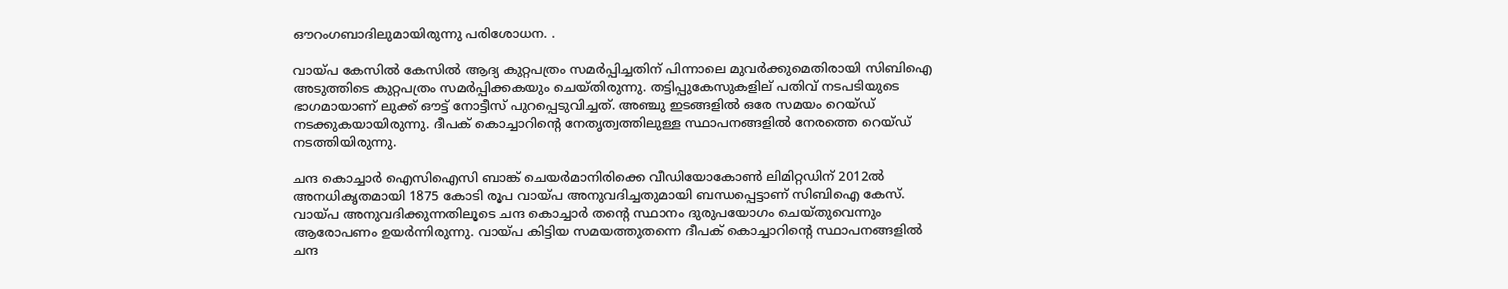ഔറംഗബാദിലുമായിരുന്നു പരിശോധന. .

വായ്പ കേസിൽ കേസിൽ ആദ്യ കുറ്റപത്രം സമർപ്പിച്ചതിന് പിന്നാലെ മുവർക്കുമെതിരായി സിബിഐ അടുത്തിടെ കുറ്റപത്രം സമർപ്പിക്കകയും ചെയ്തിരുന്നു. തട്ടിപ്പുകേസുകളില‍്‍ പതിവ് നടപടിയുടെ ഭാഗമായാണ് ലുക്ക് ഔട്ട് നോട്ടീസ് പുറപ്പെടുവിച്ചത്. അഞ്ചു ഇടങ്ങളില്‍ ഒരേ സമയം റെയ്ഡ് നടക്കുകയായിരുന്നു. ദീപക് കൊച്ചാറിന്റെ നേതൃത്വത്തിലുള്ള സ്ഥാപനങ്ങളില്‍ നേരത്തെ റെയ്ഡ് നടത്തിയിരുന്നു.

ചന്ദ കൊച്ചാർ ഐസിഐസി ബാങ്ക് ചെയർമാനിരിക്കെ വീഡിയോകോണ്‍ ലിമിറ്റഡിന് 2012ല്‍ അനധികൃതമായി 1875 കോടി രൂപ വായ്പ അനുവദിച്ചതുമായി ബന്ധപ്പെട്ടാണ് സിബിഐ കേസ്. വായ്പ അനുവദിക്കുന്നതിലൂടെ ചന്ദ കൊച്ചാര്‍ തന്റെ സ്ഥാനം ദുരുപയോഗം ചെയ്തുവെന്നും ആരോപണം ഉയർന്നിരുന്നു. വായ്പ കിട്ടിയ സമയത്തുതന്നെ ദീപക് കൊച്ചാറിന്റെ സ്ഥാപനങ്ങളില്‍ ചന്ദ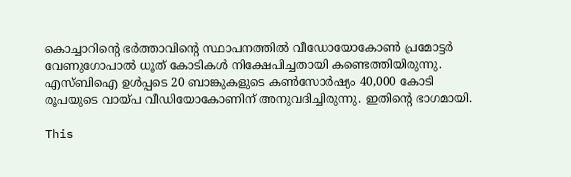കൊച്ചാറിന്റെ ഭര്‍ത്താവിന്റെ സ്ഥാപനത്തിൽ വീഡോയോകോൺ പ്രമോട്ടർ വേണുഗോപാല്‍ ധൂത് കോടികള്‍ നിക്ഷേപിച്ചതായി കണ്ടെത്തിയിരുന്നു. എസ്ബിഐ ഉള്‍പ്പടെ 20 ബാങ്കുകളുടെ കണ്‍സോര്‍ഷ്യം 40,000 കോടി രൂപയുടെ വായ്പ വീഡിയോകോണിന് അനുവദിച്ചിരുന്നു. ഇതിന്റെ ഭാഗമായി.

This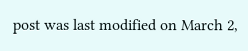post was last modified on March 2,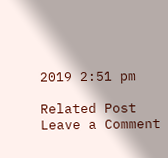2019 2:51 pm

Related Post
Leave a Comment